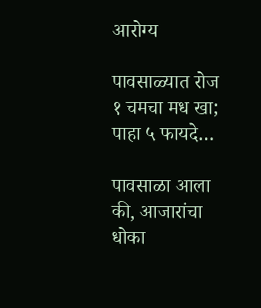आरोग्य

पावसाळ्यात रोज १ चमचा मध खा; पाहा ५ फायदे…

पावसाळा आला की, आजारांचा धोका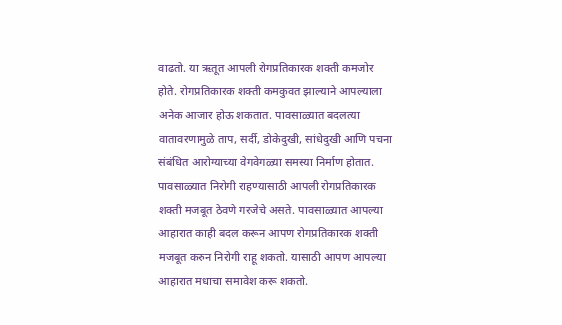वाढतो. या ऋतूत आपली रोगप्रतिकारक शक्ती कमजोर होते. रोगप्रतिकारक शक्ती कमकुवत झाल्याने आपल्याला अनेक आजार होऊ शकतात. पावसाळ्यात बदलत्या वातावरणामुळे ताप, सर्दी, डोकेदुखी, सांधेदुखी आणि पचना संबंधित आरोग्याच्या वेगवेगळ्या समस्या निर्माण होतात. पावसाळ्यात निरोगी राहण्यासाठी आपली रोगप्रतिकारक शक्ती मजबूत ठेवणे गरजेचे असते. पावसाळ्यात आपल्या आहारात काही बदल करून आपण रोगप्रतिकारक शक्ती मजबूत करुन निरोगी राहू शकतो. यासाठी आपण आपल्या आहारात मधाचा समावेश करू शकतो.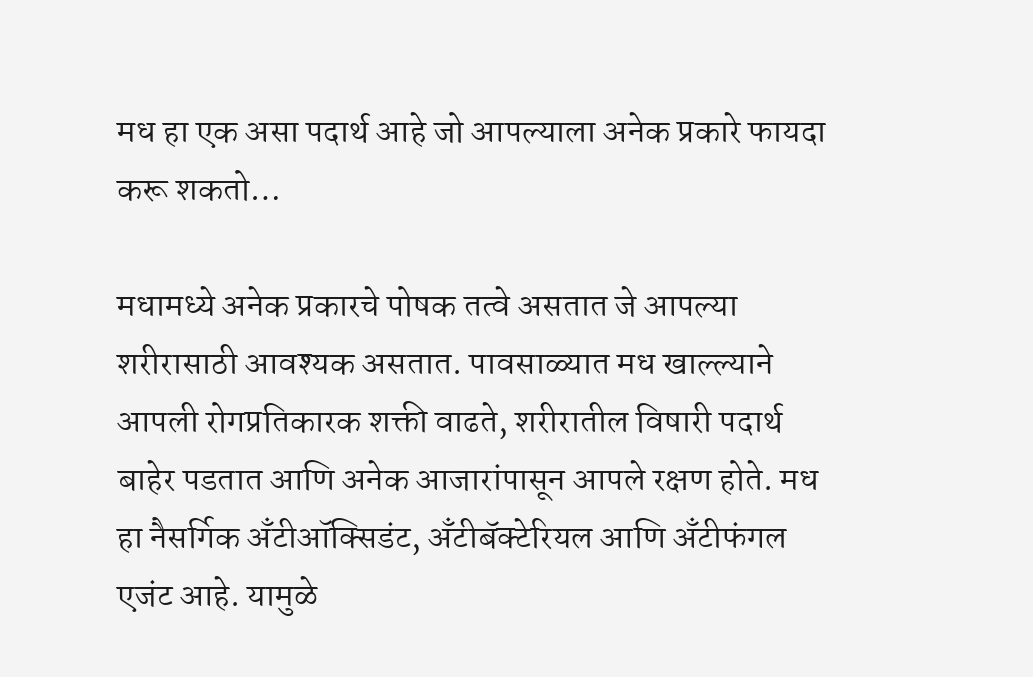मध हा एक असा पदार्थ आहे जो आपल्याला अनेक प्रकारे फायदा करू शकतो…

मधामध्ये अनेक प्रकारचे पोषक तत्वे असतात जे आपल्या शरीरासाठी आवश्यक असतात. पावसाळ्यात मध खाल्ल्याने आपली रोगप्रतिकारक शक्ती वाढते, शरीरातील विषारी पदार्थ बाहेर पडतात आणि अनेक आजारांपासून आपले रक्षण होते. मध हा नैसर्गिक अँटीऑक्सिडंट, अँटीबॅक्टेरियल आणि अँटीफंगल एजंट आहे. यामुळे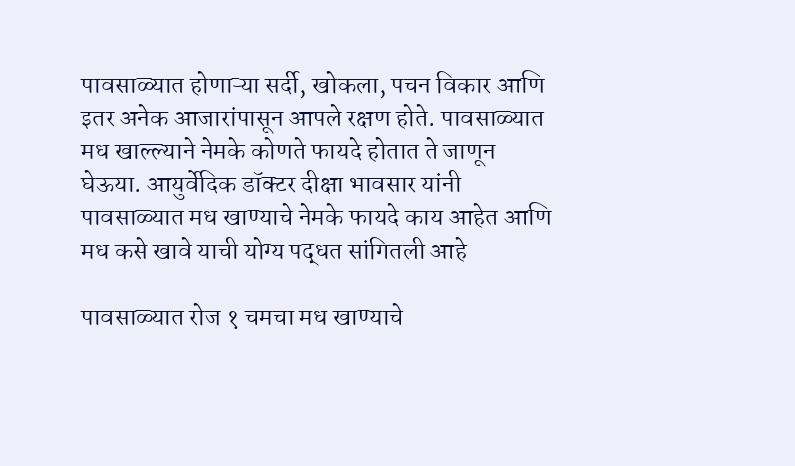पावसाळ्यात होणाऱ्या सर्दी, खोकला, पचन विकार आणि इतर अनेक आजारांपासून आपले रक्षण होते. पावसाळ्यात मध खाल्ल्याने नेमके कोणते फायदे होतात ते जाणून घेऊया. आयुर्वेदिक डॉक्टर दीक्षा भावसार यांनी पावसाळ्यात मध खाण्याचे नेमके फायदे काय आहेत आणि मध कसे खावे याची योग्य पद्धत सांगितली आहे

पावसाळ्यात रोज १ चमचा मध खाण्याचे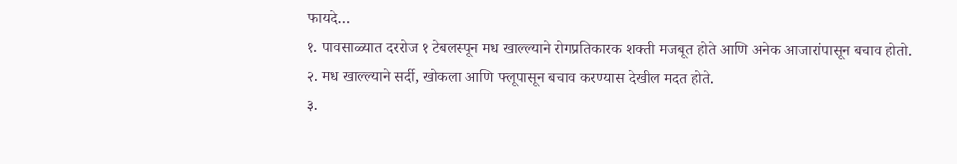फायदे…
१. पावसाळ्यात दररोज १ टेबलस्पून मध खाल्ल्याने रोगप्रतिकारक शक्ती मजबूत होते आणि अनेक आजारांपासून बचाव होतो.
२. मध खाल्ल्याने सर्दी, खोकला आणि फ्लूपासून बचाव करण्यास देखील मदत होते.
३.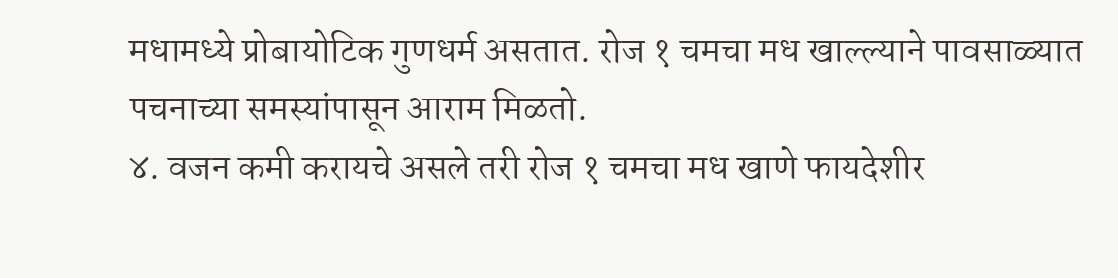मधामध्ये प्रोबायोटिक गुणधर्म असतात. रोज १ चमचा मध खाल्ल्याने पावसाळ्यात पचनाच्या समस्यांपासून आराम मिळतो.
४. वजन कमी करायचे असले तरी रोज १ चमचा मध खाणे फायदेशीर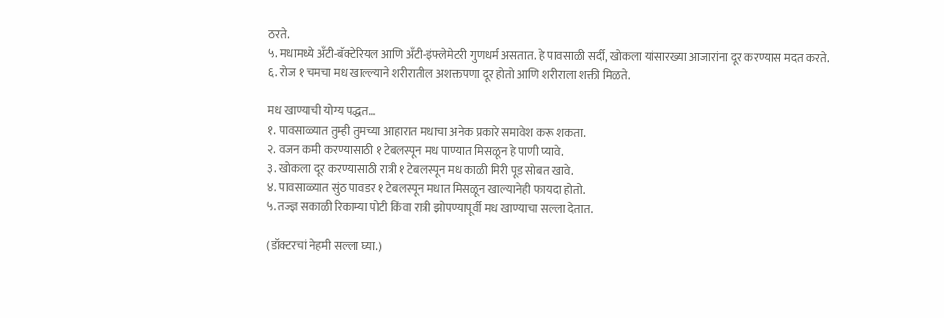ठरते.
५. मधामध्ये अँटी-बॅक्टेरियल आणि अँटी-इंफ्लेमेटरी गुणधर्म असतात. हे पावसाळी सर्दी, खोकला यांसारख्या आजारांना दूर करण्यास मदत करते.
६. रोज १ चमचा मध खाल्ल्याने शरीरातील अशक्तपणा दूर होतो आणि शरीराला शक्ती मिळते.

मध खाण्याची योग्य पद्धत…
१. पावसाळ्यात तुम्ही तुमच्या आहारात मधाचा अनेक प्रकारे समावेश करू शकता.
२. वजन कमी करण्यासाठी १ टेबलस्पून मध पाण्यात मिसळून हे पाणी प्यावे.
३. खोकला दूर करण्यासाठी रात्री १ टेबलस्पून मध काळी मिरी पूड सोबत खावे.
४. पावसाळ्यात सुंठ पावडर १ टेबलस्पून मधात मिसळून खाल्यानेही फायदा होतो.
५. तज्ज्ञ सकाळी रिकाम्या पोटी किंवा रात्री झोपण्यापूर्वी मध खाण्याचा सल्ला देतात.

(डॉक्टरचां नेहमी सल्ला घ्या.)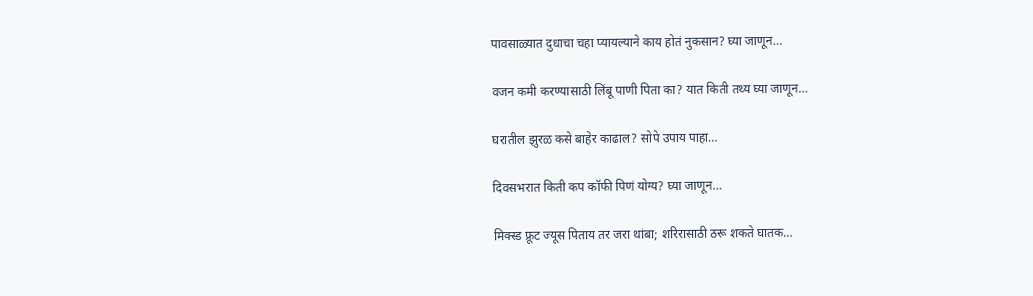पावसाळ्यात दुधाचा चहा प्यायल्याने काय होतं नुकसान? घ्या जाणून…

वजन कमी करण्यासाठी लिंबू पाणी पिता का? यात किती तथ्य घ्या जाणून…

घरातील झुरळ कसे बाहेर काढाल? सोपे उपाय पाहा…

दिवसभरात किती कप कॉफी पिणं योग्य? घ्या जाणून…

मिक्स्ड फ्रूट ज्यूस पिताय तर जरा थांबा; शरिरासाठी ठरू शकते घातक…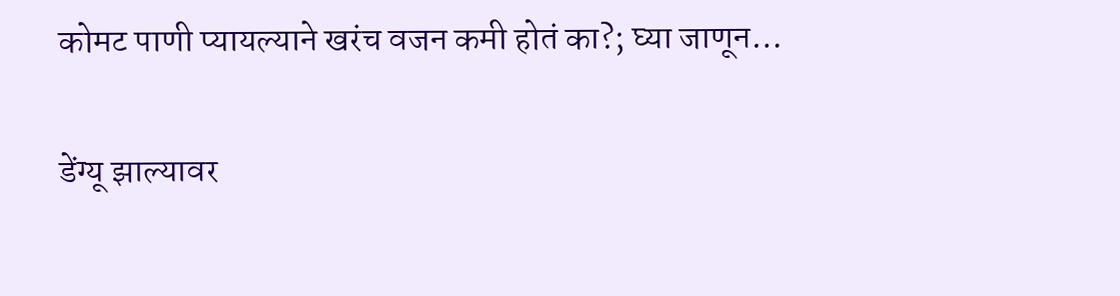कोमट पाणी प्यायल्याने खरंच वजन कमी होतं का?; घ्या जाणून…

डेंग्यू झाल्यावर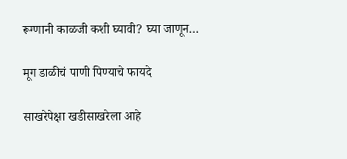रूग्णानी काळजी कशी घ्यावी? घ्या जाणून…

मूग डाळीचं पाणी पिण्याचे फायदे

साखरेपेक्षा खडीसाखरेला आहे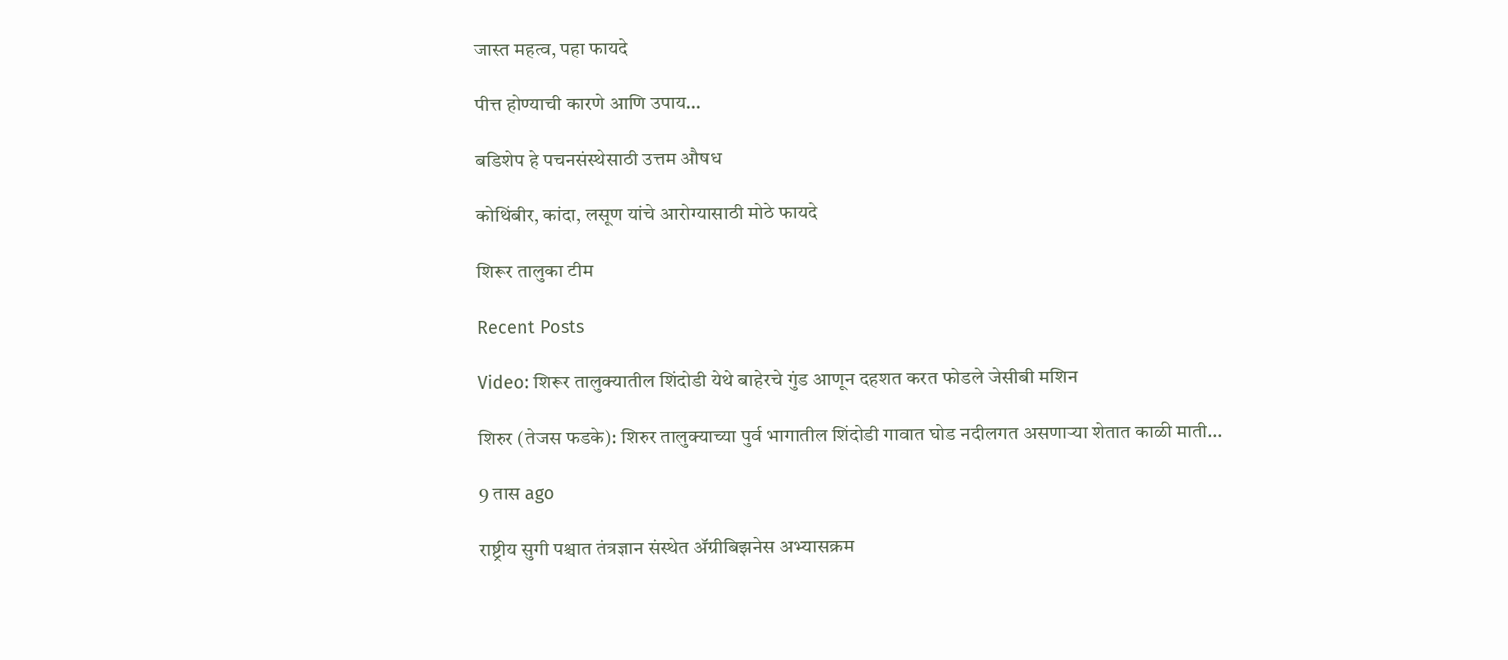जास्त महत्व, पहा फायदे

पीत्त होण्याची कारणे आणि उपाय…

बडिशेप हे पचनसंस्थेसाठी उत्तम औषध

कोथिंबीर, कांदा, लसूण यांचे आरोग्यासाठी मोठे फायदे

शिरूर तालुका टीम

Recent Posts

Video: शिरूर तालुक्यातील शिंदोडी येथे बाहेरचे गुंड आणून दहशत करत फोडले जेसीबी मशिन

शिरुर (तेजस फडके): शिरुर तालुक्याच्या पुर्व भागातील शिंदोडी गावात घोड नदीलगत असणाऱ्या शेतात काळी माती…

9 तास ago

राष्ट्रीय सुगी पश्चात तंत्रज्ञान संस्थेत ॲग्रीबिझनेस अभ्यासक्रम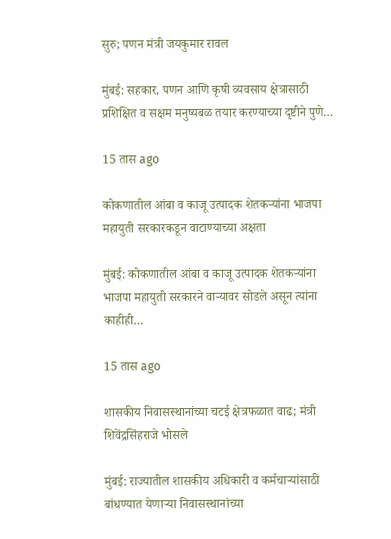सुरु; पणन मंत्री जयकुमार रावल

मुंबई: सहकार, पणन आणि कृषी व्यवसाय क्षेत्रासाठी प्रशिक्षित व सक्षम मनुष्यबळ तयार करण्याच्या दृष्टीने पुणे…

15 तास ago

कोकणातील आंबा व काजू उत्पादक शेतकऱ्यांना भाजपा महायुती सरकारकडून वाटाण्याच्या अक्षता

मुंबई: कोकणातील आंबा व काजू उत्पादक शेतकऱ्यांना भाजपा महायुती सरकारने वाऱ्यावर सोडले असून त्यांना काहीही…

15 तास ago

शासकीय निवासस्थानांच्या चटई क्षेत्रफळात वाढ; मंत्री शिवेंद्रसिंहराजे भोसले

मुंबई: राज्यातील शासकीय अधिकारी व कर्मचाऱ्यांसाठी बांधण्यात येणाऱ्या निवासस्थानांच्या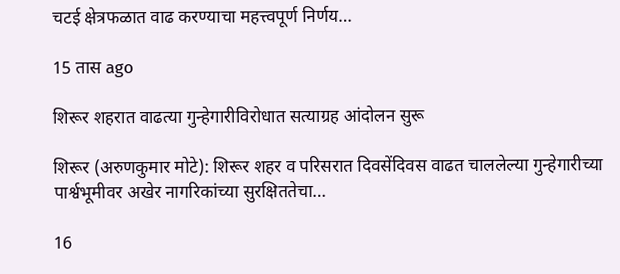चटई क्षेत्रफळात वाढ करण्याचा महत्त्वपूर्ण निर्णय…

15 तास ago

शिरूर शहरात वाढत्या गुन्हेगारीविरोधात सत्याग्रह आंदोलन सुरू

शिरूर (अरुणकुमार मोटे): शिरूर शहर व परिसरात दिवसेंदिवस वाढत चाललेल्या गुन्हेगारीच्या पार्श्वभूमीवर अखेर नागरिकांच्या सुरक्षिततेचा…

16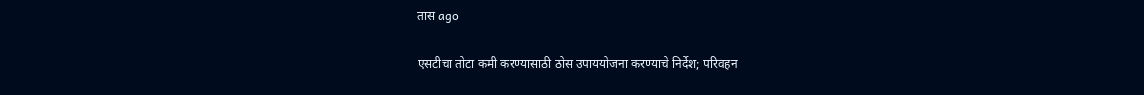तास ago

एसटीचा तोटा कमी करण्यासाठी ठोस उपाययोजना करण्याचे निर्देश; परिवहन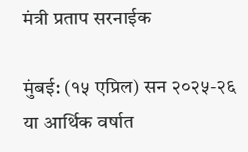मंत्री प्रताप सरनाईक

मुंबई: (१५ एप्रिल) सन २०२५-२६ या आर्थिक वर्षात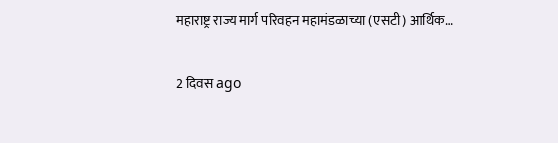महाराष्ट्र राज्य मार्ग परिवहन महामंडळाच्या (एसटी) आर्थिक…

2 दिवस ago